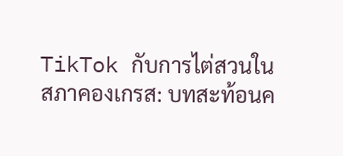TikTok กับการไต่สวนในสภาคองเกรส: บทสะท้อนค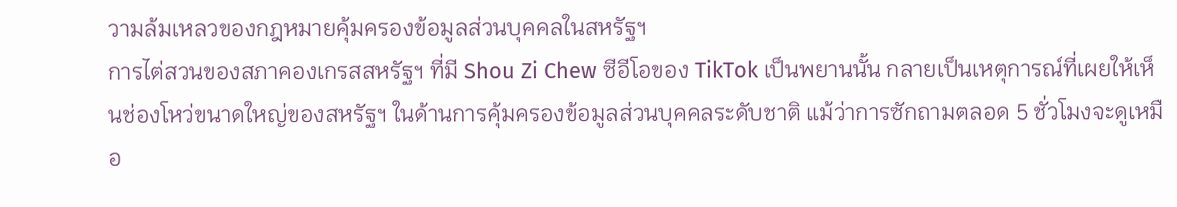วามล้มเหลวของกฎหมายคุ้มครองข้อมูลส่วนบุคคลในสหรัฐฯ
การไต่สวนของสภาคองเกรสสหรัฐฯ ที่มี Shou Zi Chew ซีอีโอของ TikTok เป็นพยานนั้น กลายเป็นเหตุการณ์ที่เผยให้เห็นช่องโหว่ขนาดใหญ่ของสหรัฐฯ ในด้านการคุ้มครองข้อมูลส่วนบุคคลระดับชาติ แม้ว่าการซักถามตลอด 5 ชั่วโมงจะดูเหมือ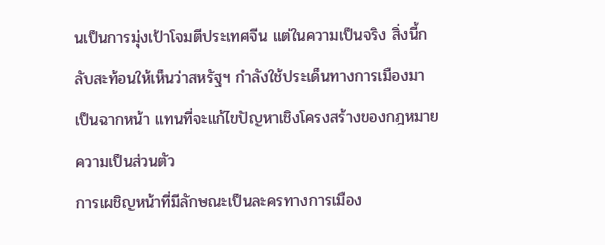นเป็นการมุ่งเป้าโจมตีประเทศจีน แต่ในความเป็นจริง สิ่งนี้กลับสะท้อนให้เห็นว่าสหรัฐฯ กำลังใช้ประเด็นทางการเมืองมาเป็นฉากหน้า แทนที่จะแก้ไขปัญหาเชิงโครงสร้างของกฎหมายความเป็นส่วนตัว
การเผชิญหน้าที่มีลักษณะเป็นละครทางการเมือง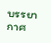บรรยากาศ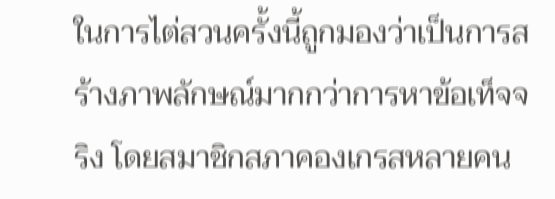ในการไต่สวนครั้งนี้ถูกมองว่าเป็นการสร้างภาพลักษณ์มากกว่าการหาข้อเท็จจริง โดยสมาชิกสภาคองเกรสหลายคน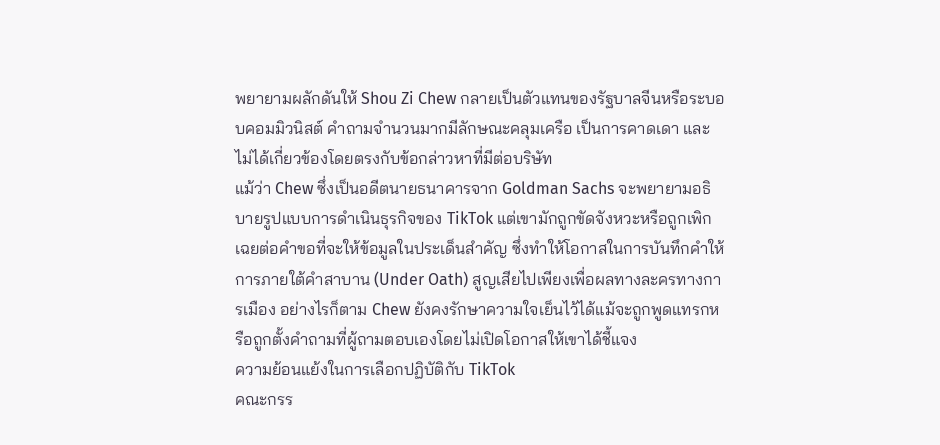พยายามผลักดันให้ Shou Zi Chew กลายเป็นตัวแทนของรัฐบาลจีนหรือระบอบคอมมิวนิสต์ คำถามจำนวนมากมีลักษณะคลุมเครือ เป็นการคาดเดา และไม่ได้เกี่ยวข้องโดยตรงกับข้อกล่าวหาที่มีต่อบริษัท
แม้ว่า Chew ซึ่งเป็นอดีตนายธนาคารจาก Goldman Sachs จะพยายามอธิบายรูปแบบการดำเนินธุรกิจของ TikTok แต่เขามักถูกขัดจังหวะหรือถูกเพิกเฉยต่อคำขอที่จะให้ข้อมูลในประเด็นสำคัญ ซึ่งทำให้โอกาสในการบันทึกคำให้การภายใต้คำสาบาน (Under Oath) สูญเสียไปเพียงเพื่อผลทางละครทางการเมือง อย่างไรก็ตาม Chew ยังคงรักษาความใจเย็นไว้ได้แม้จะถูกพูดแทรกหรือถูกตั้งคำถามที่ผู้ถามตอบเองโดยไม่เปิดโอกาสให้เขาได้ชี้แจง
ความย้อนแย้งในการเลือกปฏิบัติกับ TikTok
คณะกรร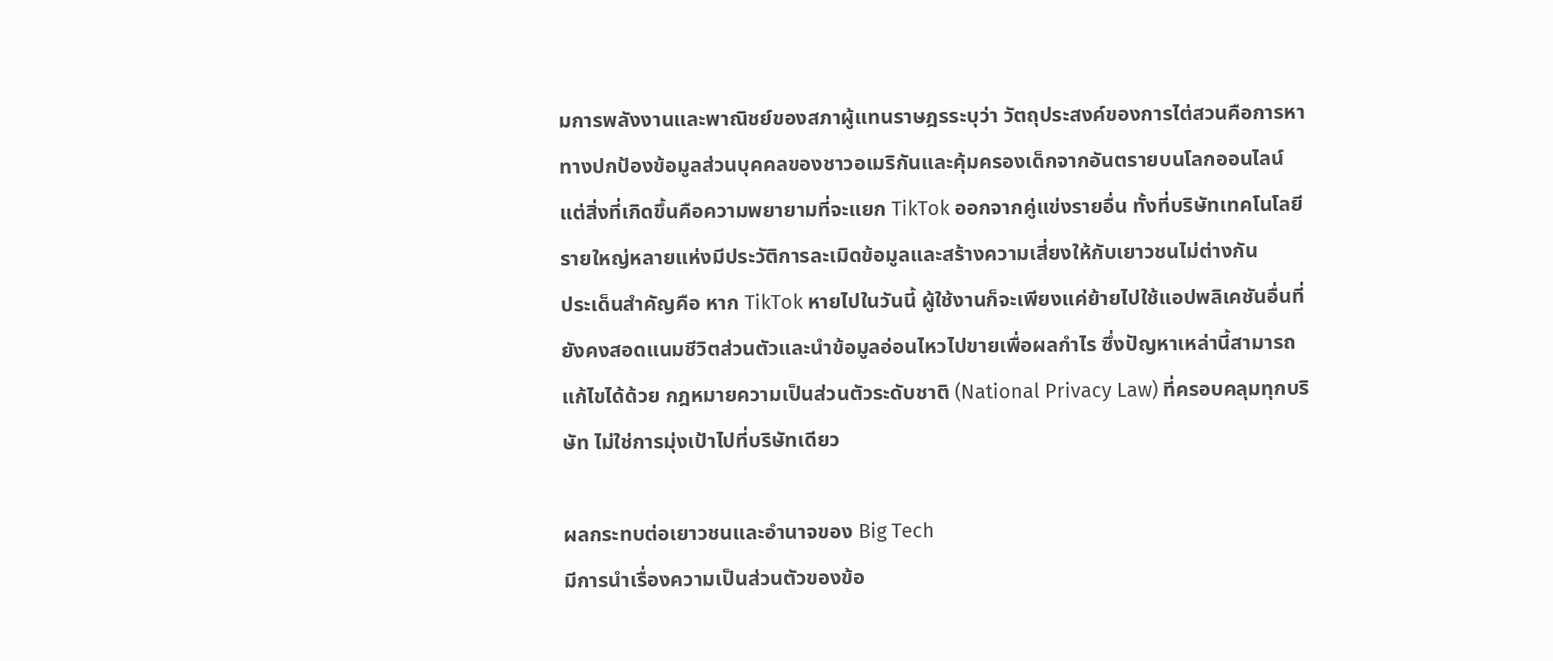มการพลังงานและพาณิชย์ของสภาผู้แทนราษฎรระบุว่า วัตถุประสงค์ของการไต่สวนคือการหาทางปกป้องข้อมูลส่วนบุคคลของชาวอเมริกันและคุ้มครองเด็กจากอันตรายบนโลกออนไลน์ แต่สิ่งที่เกิดขึ้นคือความพยายามที่จะแยก TikTok ออกจากคู่แข่งรายอื่น ทั้งที่บริษัทเทคโนโลยีรายใหญ่หลายแห่งมีประวัติการละเมิดข้อมูลและสร้างความเสี่ยงให้กับเยาวชนไม่ต่างกัน
ประเด็นสำคัญคือ หาก TikTok หายไปในวันนี้ ผู้ใช้งานก็จะเพียงแค่ย้ายไปใช้แอปพลิเคชันอื่นที่ยังคงสอดแนมชีวิตส่วนตัวและนำข้อมูลอ่อนไหวไปขายเพื่อผลกำไร ซึ่งปัญหาเหล่านี้สามารถแก้ไขได้ด้วย กฎหมายความเป็นส่วนตัวระดับชาติ (National Privacy Law) ที่ครอบคลุมทุกบริษัท ไม่ใช่การมุ่งเป้าไปที่บริษัทเดียว

ผลกระทบต่อเยาวชนและอำนาจของ Big Tech
มีการนำเรื่องความเป็นส่วนตัวของข้อ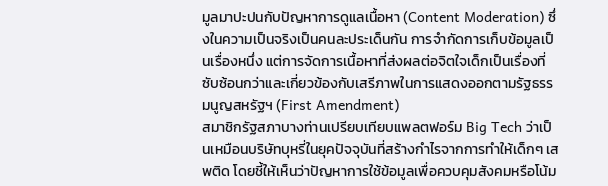มูลมาปะปนกับปัญหาการดูแลเนื้อหา (Content Moderation) ซึ่งในความเป็นจริงเป็นคนละประเด็นกัน การจำกัดการเก็บข้อมูลเป็นเรื่องหนึ่ง แต่การจัดการเนื้อหาที่ส่งผลต่อจิตใจเด็กเป็นเรื่องที่ซับซ้อนกว่าและเกี่ยวข้องกับเสรีภาพในการแสดงออกตามรัฐธรรมนูญสหรัฐฯ (First Amendment)
สมาชิกรัฐสภาบางท่านเปรียบเทียบแพลตฟอร์ม Big Tech ว่าเป็นเหมือนบริษัทบุหรี่ในยุคปัจจุบันที่สร้างกำไรจากการทำให้เด็กๆ เสพติด โดยชี้ให้เห็นว่าปัญหาการใช้ข้อมูลเพื่อควบคุมสังคมหรือโน้ม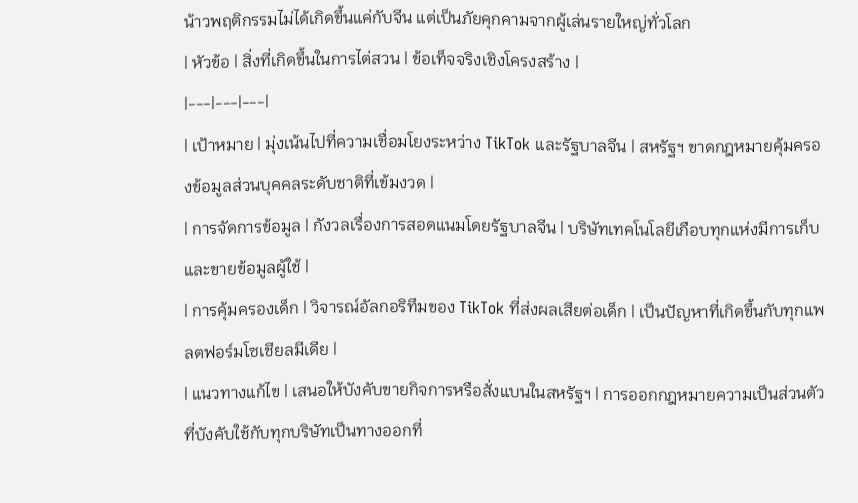น้าวพฤติกรรมไม่ได้เกิดขึ้นแค่กับจีน แต่เป็นภัยคุกคามจากผู้เล่นรายใหญ่ทั่วโลก
| หัวข้อ | สิ่งที่เกิดขึ้นในการไต่สวน | ข้อเท็จจริงเชิงโครงสร้าง |
|---|---|---|
| เป้าหมาย | มุ่งเน้นไปที่ความเชื่อมโยงระหว่าง TikTok และรัฐบาลจีน | สหรัฐฯ ขาดกฎหมายคุ้มครองข้อมูลส่วนบุคคลระดับชาติที่เข้มงวด |
| การจัดการข้อมูล | กังวลเรื่องการสอดแนมโดยรัฐบาลจีน | บริษัทเทคโนโลยีเกือบทุกแห่งมีการเก็บและขายข้อมูลผู้ใช้ |
| การคุ้มครองเด็ก | วิจารณ์อัลกอริทึมของ TikTok ที่ส่งผลเสียต่อเด็ก | เป็นปัญหาที่เกิดขึ้นกับทุกแพลตฟอร์มโซเชียลมีเดีย |
| แนวทางแก้ไข | เสนอให้บังคับขายกิจการหรือสั่งแบนในสหรัฐฯ | การออกกฎหมายความเป็นส่วนตัวที่บังคับใช้กับทุกบริษัทเป็นทางออกที่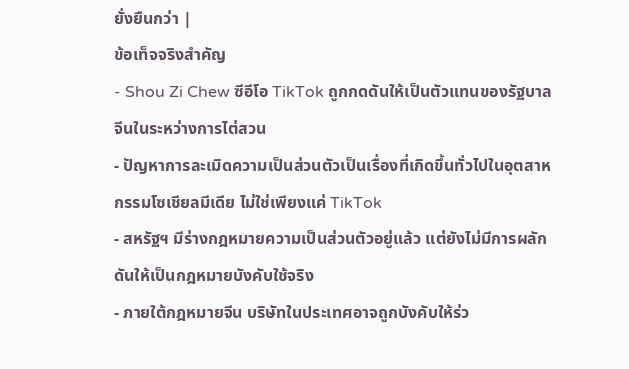ยั่งยืนกว่า |
ข้อเท็จจริงสำคัญ
- Shou Zi Chew ซีอีโอ TikTok ถูกกดดันให้เป็นตัวแทนของรัฐบาลจีนในระหว่างการไต่สวน
- ปัญหาการละเมิดความเป็นส่วนตัวเป็นเรื่องที่เกิดขึ้นทั่วไปในอุตสาหกรรมโซเชียลมีเดีย ไม่ใช่เพียงแค่ TikTok
- สหรัฐฯ มีร่างกฎหมายความเป็นส่วนตัวอยู่แล้ว แต่ยังไม่มีการผลักดันให้เป็นกฎหมายบังคับใช้จริง
- ภายใต้กฎหมายจีน บริษัทในประเทศอาจถูกบังคับให้ร่ว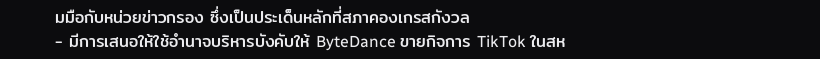มมือกับหน่วยข่าวกรอง ซึ่งเป็นประเด็นหลักที่สภาคองเกรสกังวล
- มีการเสนอให้ใช้อำนาจบริหารบังคับให้ ByteDance ขายกิจการ TikTok ในสห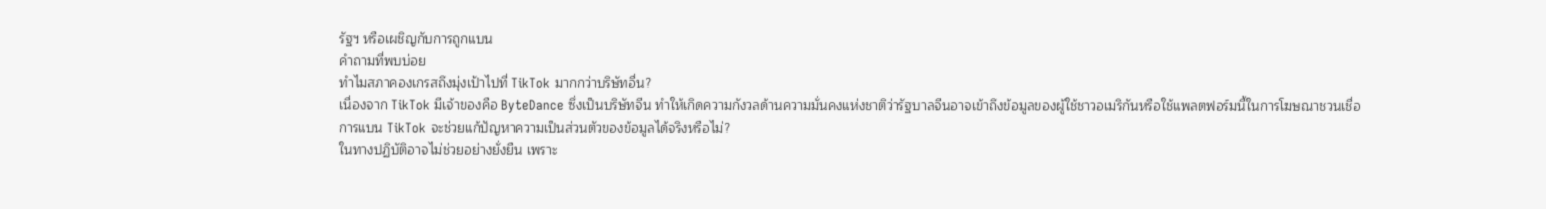รัฐฯ หรือเผชิญกับการถูกแบน
คำถามที่พบบ่อย
ทำไมสภาคองเกรสถึงมุ่งเป้าไปที่ TikTok มากกว่าบริษัทอื่น?
เนื่องจาก TikTok มีเจ้าของคือ ByteDance ซึ่งเป็นบริษัทจีน ทำให้เกิดความกังวลด้านความมั่นคงแห่งชาติว่ารัฐบาลจีนอาจเข้าถึงข้อมูลของผู้ใช้ชาวอเมริกันหรือใช้แพลตฟอร์มนี้ในการโฆษณาชวนเชื่อ
การแบน TikTok จะช่วยแก้ปัญหาความเป็นส่วนตัวของข้อมูลได้จริงหรือไม่?
ในทางปฏิบัติอาจไม่ช่วยอย่างยั่งยืน เพราะ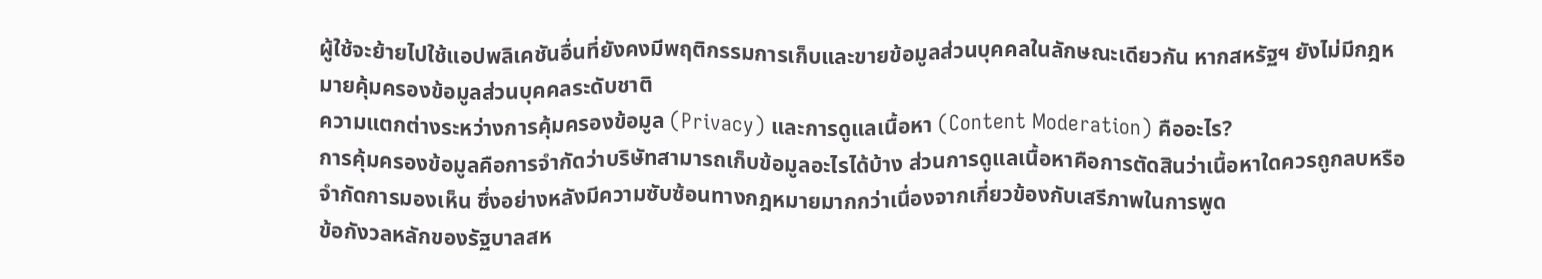ผู้ใช้จะย้ายไปใช้แอปพลิเคชันอื่นที่ยังคงมีพฤติกรรมการเก็บและขายข้อมูลส่วนบุคคลในลักษณะเดียวกัน หากสหรัฐฯ ยังไม่มีกฎหมายคุ้มครองข้อมูลส่วนบุคคลระดับชาติ
ความแตกต่างระหว่างการคุ้มครองข้อมูล (Privacy) และการดูแลเนื้อหา (Content Moderation) คืออะไร?
การคุ้มครองข้อมูลคือการจำกัดว่าบริษัทสามารถเก็บข้อมูลอะไรได้บ้าง ส่วนการดูแลเนื้อหาคือการตัดสินว่าเนื้อหาใดควรถูกลบหรือจำกัดการมองเห็น ซึ่งอย่างหลังมีความซับซ้อนทางกฎหมายมากกว่าเนื่องจากเกี่ยวข้องกับเสรีภาพในการพูด
ข้อกังวลหลักของรัฐบาลสห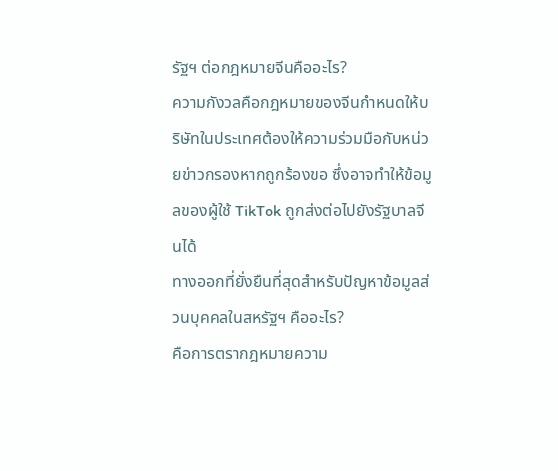รัฐฯ ต่อกฎหมายจีนคืออะไร?
ความกังวลคือกฎหมายของจีนกำหนดให้บริษัทในประเทศต้องให้ความร่วมมือกับหน่วยข่าวกรองหากถูกร้องขอ ซึ่งอาจทำให้ข้อมูลของผู้ใช้ TikTok ถูกส่งต่อไปยังรัฐบาลจีนได้
ทางออกที่ยั่งยืนที่สุดสำหรับปัญหาข้อมูลส่วนบุคคลในสหรัฐฯ คืออะไร?
คือการตรากฎหมายความ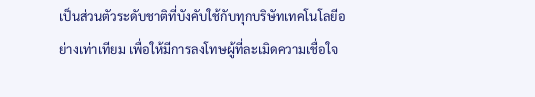เป็นส่วนตัวระดับชาติที่บังคับใช้กับทุกบริษัทเทคโนโลยีอย่างเท่าเทียม เพื่อให้มีการลงโทษผู้ที่ละเมิดความเชื่อใจ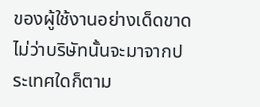ของผู้ใช้งานอย่างเด็ดขาด ไม่ว่าบริษัทนั้นจะมาจากประเทศใดก็ตาม